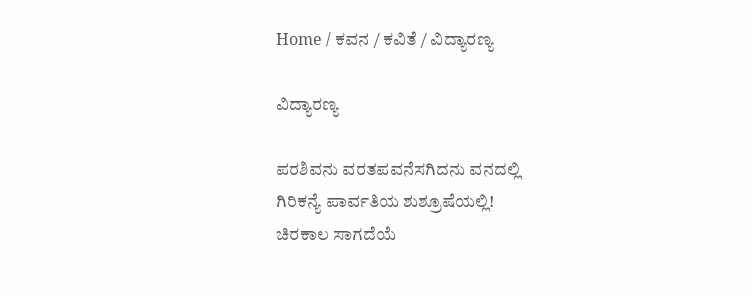Home / ಕವನ / ಕವಿತೆ / ವಿದ್ಯಾರಣ್ಯ

ವಿದ್ಯಾರಣ್ಯ

ಪರಶಿವನು ವರತಪವನೆಸಗಿದನು ವನದಲ್ಲಿ
ಗಿರಿಕನ್ಯೆ ಪಾರ್ವತಿಯ ಶುಶ್ರೂಷೆಯಲ್ಲಿ!
ಚಿರಕಾಲ ಸಾಗದೆಯೆ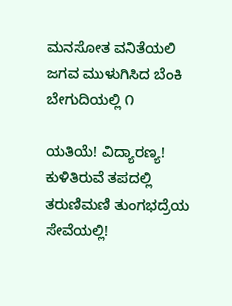ಮನಸೋತ ವನಿತೆಯಲಿ
ಜಗವ ಮುಳುಗಿಸಿದ ಬೆಂಕಿ ಬೇಗುದಿಯಲ್ಲಿ ೧

ಯತಿಯೆ! ವಿದ್ಯಾರಣ್ಯ! ಕುಳಿತಿರುವೆ ತಪದಲ್ಲಿ
ತರುಣಿಮಣಿ ತುಂಗಭದ್ರೆಯ ಸೇವೆಯಲ್ಲಿ!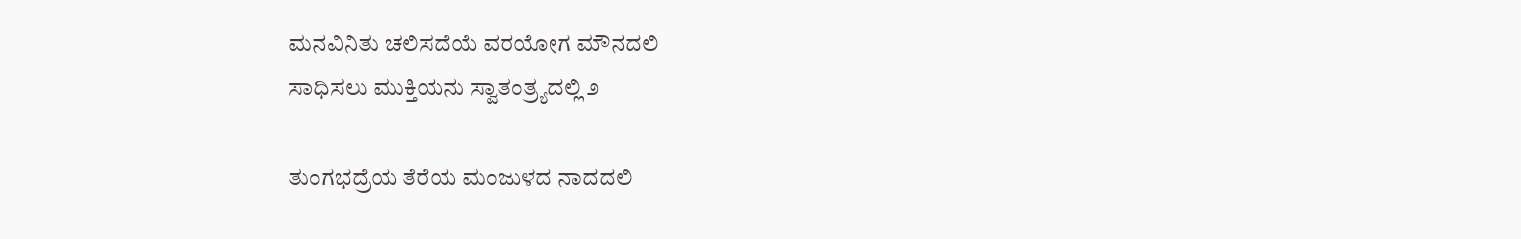ಮನವಿನಿತು ಚಲಿಸದೆಯೆ ವರಯೋಗ ಮೌನದಲಿ
ಸಾಧಿಸಲು ಮುಕ್ತಿಯನು ಸ್ವಾತಂತ್ರ್ಯದಲ್ಲಿ ೨

ತುಂಗಭದ್ರೆಯ ತೆರೆಯ ಮಂಜುಳದ ನಾದದಲಿ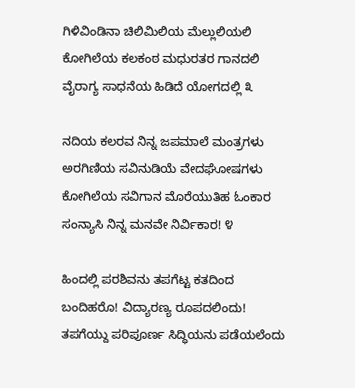ಗಿಳಿವಿಂಡಿನಾ ಚಿಲಿಮಿಲಿಯ ಮೆಲ್ಲುಲಿಯಲಿ
ಕೋಗಿಲೆಯ ಕಲಕಂಠ ಮಧುರತರ ಗಾನದಲಿ
ವೈರಾಗ್ಯ ಸಾಧನೆಯ ಹಿಡಿದೆ ಯೋಗದಲ್ಲಿ ೩

ನದಿಯ ಕಲರವ ನಿನ್ನ ಜಪಮಾಲೆ ಮಂತ್ರಗಳು
ಅರಗಿಣಿಯ ಸವಿನುಡಿಯೆ ವೇದಘೋಷಗಳು
ಕೋಗಿಲೆಯ ಸವಿಗಾನ ಮೊರೆಯುತಿಹ ಓಂಕಾರ
ಸಂನ್ಯಾಸಿ ನಿನ್ನ ಮನವೇ ನಿರ್ವಿಕಾರ! ೪

ಹಿಂದಲ್ಲಿ ಪರಶಿವನು ತಪಗೆಟ್ಟ ಕತದಿಂದ
ಬಂದಿಹರೊ! ವಿದ್ಯಾರಣ್ಯ ರೂಪದಲಿಂದು!
ತಪಗೆಯ್ದು ಪರಿಪೂರ್ಣ ಸಿದ್ಧಿಯನು ಪಡೆಯಲೆಂದು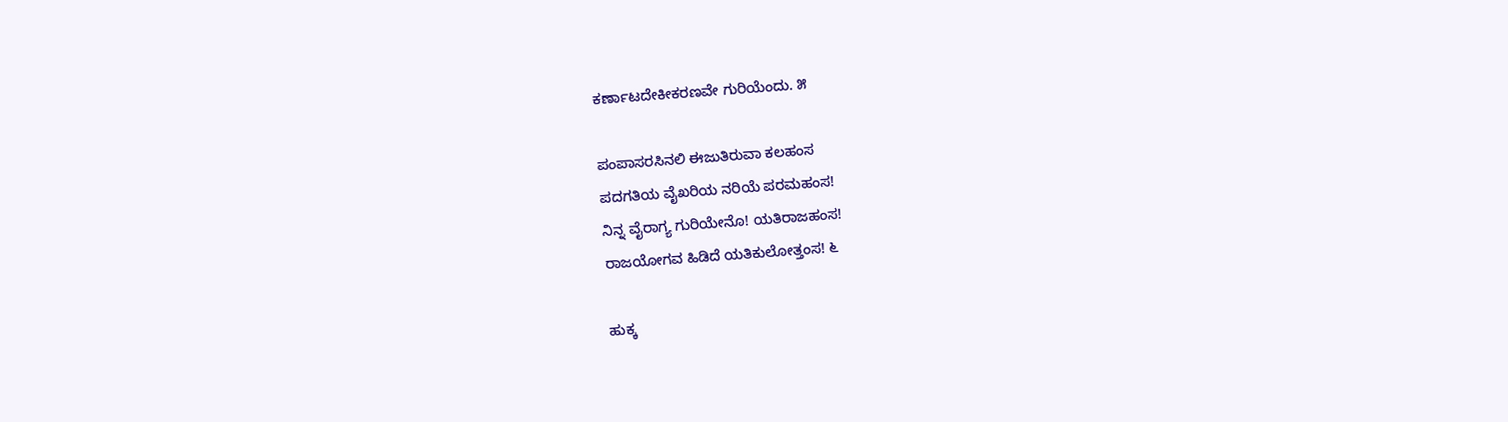ಕರ್ಣಾಟದೇಕೀಕರಣವೇ ಗುರಿಯೆಂದು. ೫

ಪಂಪಾಸರಸಿನಲಿ ಈಜುತಿರುವಾ ಕಲಹಂಸ
ಪದಗತಿಯ ವೈಖರಿಯ ನರಿಯೆ ಪರಮಹಂಸ!
ನಿನ್ನ ವೈರಾಗ್ಯ ಗುರಿಯೇನೊ! ಯತಿರಾಜಹಂಸ!
ರಾಜಯೋಗವ ಹಿಡಿದೆ ಯತಿಕುಲೋತ್ತಂಸ! ೬

ಹುಕ್ಕ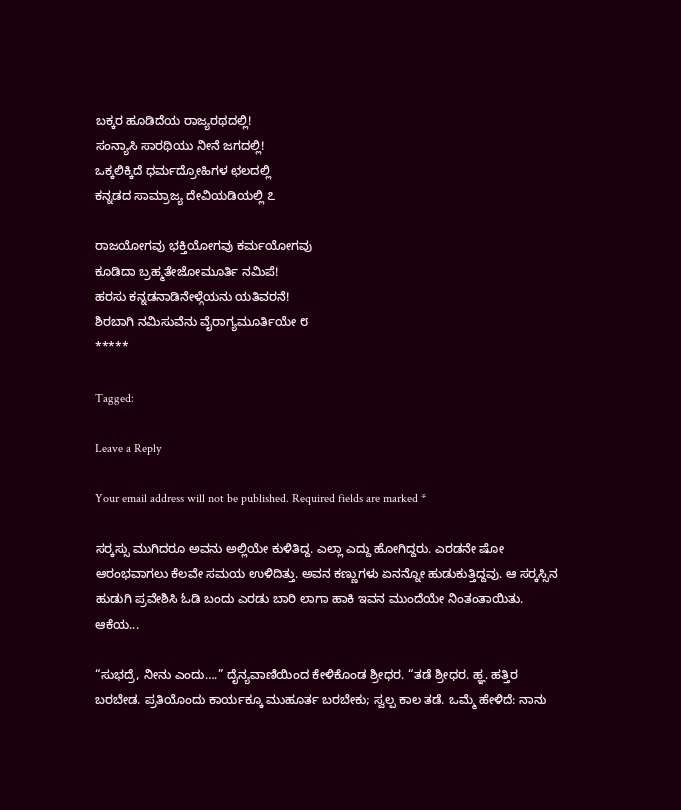ಬಕ್ಕರ ಹೂಡಿದೆಯ ರಾಜ್ಯರಥದಲ್ಲಿ!
ಸಂನ್ಯಾಸಿ ಸಾರಥಿಯು ನೀನೆ ಜಗದಲ್ಲಿ!
ಒಕ್ಕಲಿಕ್ಕಿದೆ ಧರ್ಮದ್ರೋಹಿಗಳ ಛಲದಲ್ಲಿ
ಕನ್ನಡದ ಸಾಮ್ರಾಜ್ಯ ದೇವಿಯಡಿಯಲ್ಲಿ ೭

ರಾಜಯೋಗವು ಭಕ್ತಿಯೋಗವು ಕರ್ಮಯೋಗವು
ಕೂಡಿದಾ ಬ್ರಹ್ಮತೇಜೋಮೂರ್ತಿ ನಮಿಪೆ!
ಹರಸು ಕನ್ನಡನಾಡಿನೇಳ್ಗೆಯನು ಯತಿವರನೆ!
ಶಿರಬಾಗಿ ನಮಿಸುವೆನು ವೈರಾಗ್ಯಮೂರ್ತಿಯೇ ೮
*****

Tagged:

Leave a Reply

Your email address will not be published. Required fields are marked *

ಸರ್‍ಕಸ್ಸು ಮುಗಿದರೂ ಅವನು ಅಲ್ಲಿಯೇ ಕುಳಿತಿದ್ದ. ಎಲ್ಲಾ ಎದ್ದು ಹೋಗಿದ್ದರು. ಎರಡನೇ ಷೋ ಆರಂಭವಾಗಲು ಕೆಲವೇ ಸಮಯ ಉಳಿದಿತ್ತು. ಅವನ ಕಣ್ಣುಗಳು ಏನನ್ನೋ ಹುಡುಕುತ್ತಿದ್ದವು. ಆ ಸರ್‍ಕಸ್ಸಿನ ಹುಡುಗಿ ಪ್ರವೇಶಿಸಿ ಓಡಿ ಬಂದು ಎರಡು ಬಾರಿ ಲಾಗಾ ಹಾಕಿ ಇವನ ಮುಂದೆಯೇ ನಿಂತಂತಾಯಿತು. ಆಕೆಯ...

“ಸುಭದ್ರೆ, ನೀನು ಎಂದು….” ದೈನ್ಯವಾಣಿಯಿಂದ ಕೇಳಿಕೊಂಡ ಶ್ರೀಧರ. “ತಡೆ ಶ್ರೀಧರ. ಹ್ಞ. ಹತ್ತಿರ ಬರಬೇಡ. ಪ್ರತಿಯೊಂದು ಕಾರ್ಯಕ್ಕೂ ಮುಹೂರ್ತ ಬರಬೇಕು; ಸ್ವಲ್ಪ ಕಾಲ ತಡೆ. ಒಮ್ಮೆ ಹೇಳಿದೆ: ನಾನು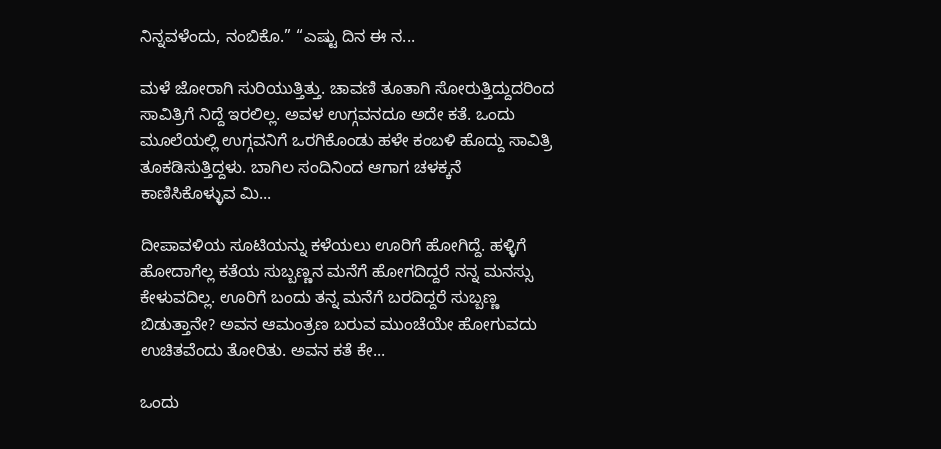ನಿನ್ನವಳೆಂದು, ನಂಬಿಕೊ.” “ಎಷ್ಟು ದಿನ ಈ ನ...

ಮಳೆ ಜೋರಾಗಿ ಸುರಿಯುತ್ತಿತ್ತು. ಚಾವಣಿ ತೂತಾಗಿ ಸೋರುತ್ತಿದ್ದುದರಿಂದ ಸಾವಿತ್ರಿಗೆ ನಿದ್ದೆ ಇರಲಿಲ್ಲ. ಅವಳ ಉಗ್ಗವನದೂ ಅದೇ ಕತೆ. ಒಂದು ಮೂಲೆಯಲ್ಲಿ ಉಗ್ಗವನಿಗೆ ಒರಗಿಕೊಂಡು ಹಳೇ ಕಂಬಳಿ ಹೊದ್ದು ಸಾವಿತ್ರಿ ತೂಕಡಿಸುತ್ತಿದ್ದಳು. ಬಾಗಿಲ ಸಂದಿನಿಂದ ಆಗಾಗ ಚಳಕ್ಕನೆ ಕಾಣಿಸಿಕೊಳ್ಳುವ ಮಿ...

ದೀಪಾವಳಿಯ ಸೂಟಿಯನ್ನು ಕಳೆಯಲು ಊರಿಗೆ ಹೋಗಿದ್ದೆ. ಹಳ್ಳಿಗೆ ಹೋದಾಗೆಲ್ಲ ಕತೆಯ ಸುಬ್ಬಣ್ಣನ ಮನೆಗೆ ಹೋಗದಿದ್ದರೆ ನನ್ನ ಮನಸ್ಸು ಕೇಳುವದಿಲ್ಲ. ಊರಿಗೆ ಬಂದು ತನ್ನ ಮನೆಗೆ ಬರದಿದ್ದರೆ ಸುಬ್ಬಣ್ಣ ಬಿಡುತ್ತಾನೇ? ಅವನ ಆಮಂತ್ರಣ ಬರುವ ಮುಂಚೆಯೇ ಹೋಗುವದು ಉಚಿತವೆಂದು ತೋರಿತು. ಅವನ ಕತೆ ಕೇ...

ಒಂದು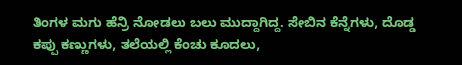ತಿಂಗಳ ಮಗು ಹೆನ್ರಿ ನೋಡಲು ಬಲು ಮುದ್ದಾಗಿದ್ದ. ಸೇಬಿನ ಕೆನ್ನೆಗಳು, ದೊಡ್ಡ ಕಪ್ಪು ಕಣ್ಣುಗಳು, ತಲೆಯಲ್ಲಿ ಕೆಂಚು ಕೂದಲು,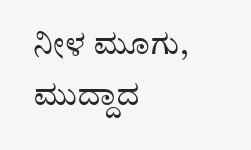ನೀಳ ಮೂಗು, ಮುದ್ದಾದ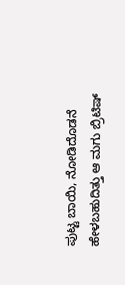ಪುಟ್ಟ ಬಾಯಿ, ನೋಡಿದೊಡನೆ ಹೇಳಬಹುದಿತ್ತು ಆ ಮಗು ಬ್ರಿಟಿಷ್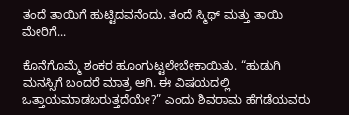ತಂದೆ ತಾಯಿಗೆ ಹುಟ್ಟಿದವನೆಂದು. ತಂದೆ ಸ್ಮಿಥ್ ಮತ್ತು ತಾಯಿ ಮೇರಿಗೆ...

ಕೊನೆಗೊಮ್ಮೆ ಶಂಕರ ಹೂಂಗುಟ್ಟಲೇಬೇಕಾಯಿತು. “ಹುಡುಗಿ ಮನಸ್ಸಿಗೆ ಬಂದರೆ ಮಾತ್ರ ಆಗಿ. ಈ ವಿಷಯದಲ್ಲಿ ಒತ್ತಾಯಮಾಡಬರುತ್ತದೆಯೇ?” ಎಂದು ಶಿವರಾಮ ಹೆಗಡೆಯವರು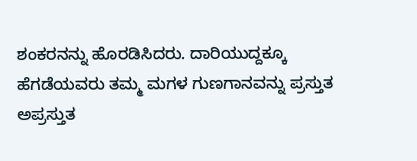ಶಂಕರನನ್ನು ಹೊರಡಿಸಿದರು. ದಾರಿಯುದ್ದಕ್ಕೂ ಹೆಗಡೆಯವರು ತಮ್ಮ ಮಗಳ ಗುಣಗಾನವನ್ನು ಪ್ರಸ್ತುತ ಅಪ್ರಸ್ತುತ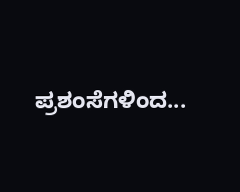ಪ್ರಶಂಸೆಗಳಿಂದ...